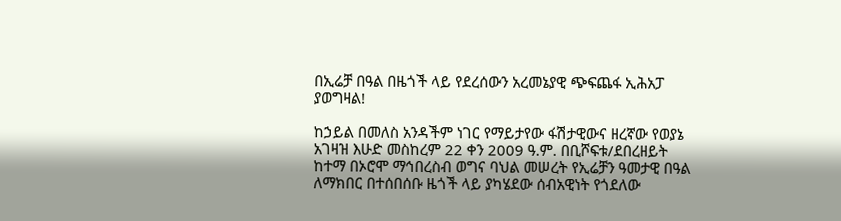በኢሬቻ በዓል በዜጎች ላይ የደረሰውን አረመኔያዊ ጭፍጨፋ ኢሕአፓ ያወግዛል!

ከኃይል በመለስ አንዳችም ነገር የማይታየው ፋሽታዊውና ዘረኛው የወያኔ አገዛዝ እሁድ መስከረም 22 ቀን 2009 ዓ.ም. በቢሾፍቱ/ደበረዘይት ከተማ በኦሮሞ ማኅበረስብ ወግና ባህል መሠረት የኢሬቻን ዓመታዊ በዓል ለማክበር በተሰበሰቡ ዜጎች ላይ ያካሄደው ሰብአዊነት የጎደለው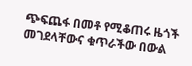ጭፍጨፋ በመቶ የሚቆጠሩ ዜጎች መገደላቸውና ቁጥራችው በውል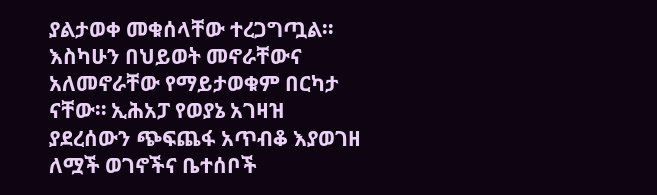ያልታወቀ መቁሰላቸው ተረጋግጧል። እስካሁን በህይወት መኖራቸውና አለመኖራቸው የማይታወቁም በርካታ ናቸው። ኢሕአፓ የወያኔ አገዛዝ ያደረሰውን ጭፍጨፋ አጥብቆ እያወገዘ ለሟች ወገኖችና ቤተሰቦች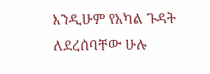እንዲሁም የአካል ጉዳት ለደረሰባቸው ሁሉ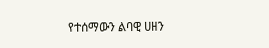የተሰማውን ልባዊ ሀዘን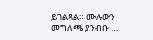ይገልጻል። ሙሉውን መግለጫ ያንብቡ …